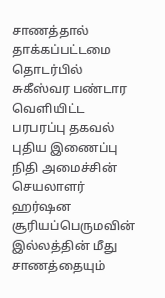சாணத்தால் தாக்கப்பட்டமை தொடர்பில் சுகீஸ்வர பண்டார வெளியிட்ட பரபரப்பு தகவல்
புதிய இணைப்பு
நிதி அமைச்சின் செயலாளர் ஹர்ஷன சூரியப்பெருமவின் இல்லத்தின் மீது சாணத்தையும்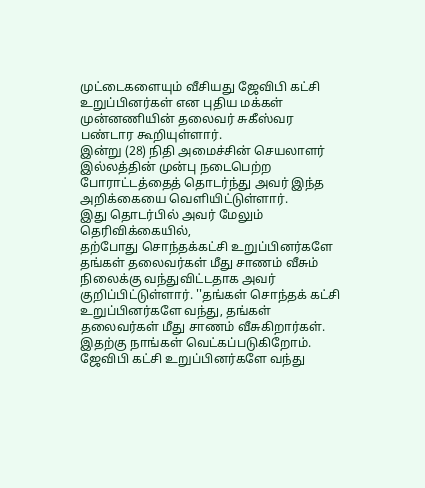முட்டைகளையும் வீசியது ஜேவிபி கட்சி உறுப்பினர்கள் என புதிய மக்கள் முன்னணியின் தலைவர் சுகீஸ்வர பண்டார கூறியுள்ளார்.
இன்று (28) நிதி அமைச்சின் செயலாளர் இல்லத்தின் முன்பு நடைபெற்ற போராட்டத்தைத் தொடர்ந்து அவர் இந்த அறிக்கையை வெளியிட்டுள்ளார்.
இது தொடர்பில் அவர் மேலும் தெரிவிக்கையில்,
தற்போது சொந்தக்கட்சி உறுப்பினர்களே தங்கள் தலைவர்கள் மீது சாணம் வீசும் நிலைக்கு வந்துவிட்டதாக அவர் குறிப்பிட்டுள்ளார். ''தங்கள் சொந்தக் கட்சி உறுப்பினர்களே வந்து, தங்கள் தலைவர்கள் மீது சாணம் வீசுகிறார்கள். இதற்கு நாங்கள் வெட்கப்படுகிறோம்.
ஜேவிபி கட்சி உறுப்பினர்களே வந்து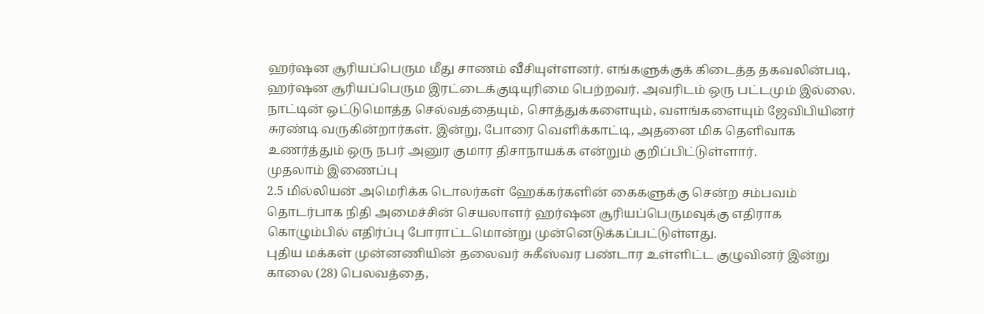ஹர்ஷன சூரியப்பெரும மீது சாணம் வீசியுள்ளனர். எங்களுக்குக் கிடைத்த தகவலின்படி, ஹர்ஷன சூரியப்பெரும இரட்டைக்குடியுரிமை பெற்றவர். அவரிடம் ஒரு பட்டமும் இல்லை.
நாட்டின் ஒட்டுமொத்த செல்வத்தையும், சொத்துக்களையும், வளங்களையும் ஜேவிபியினர் சுரண்டி வருகின்றார்கள். இன்று, போரை வெளிக்காட்டி, அதனை மிக தெளிவாக உணர்த்தும் ஒரு நபர் அனுர குமார திசாநாயக்க என்றும் குறிப்பிட்டுள்ளார்.
முதலாம் இணைப்பு
2.5 மில்லியன் அமெரிக்க டொலர்கள் ஹேக்கர்களின் கைகளுக்கு சென்ற சம்பவம் தொடர்பாக நிதி அமைச்சின் செயலாளர் ஹர்ஷன சூரியப்பெருமவுக்கு எதிராக கொழும்பில் எதிர்ப்பு போராட்டமொன்று முன்னெடுக்கப்பட்டுள்ளது.
புதிய மக்கள் முன்னணியின் தலைவர் சுகீஸ்வர பண்டார உள்ளிட்ட குழுவினர் இன்று காலை (28) பெலவத்தை,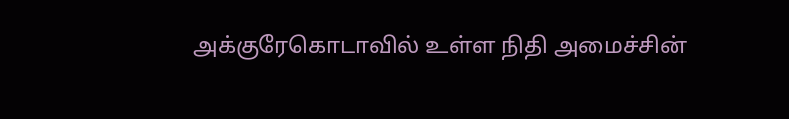அக்குரேகொடாவில் உள்ள நிதி அமைச்சின்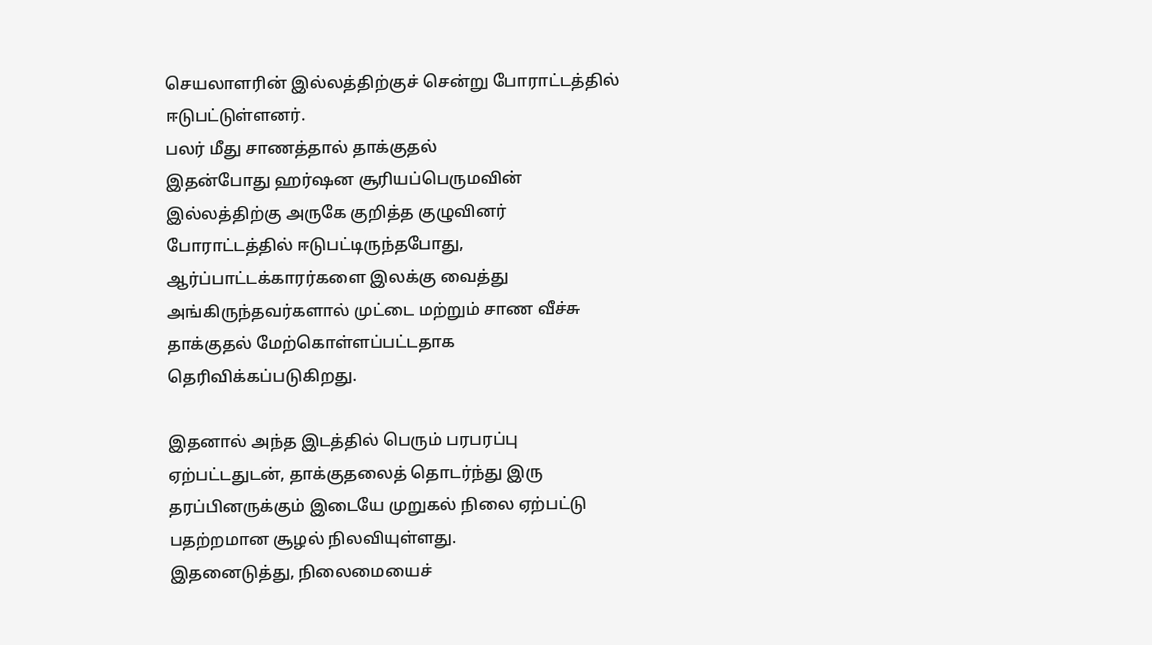செயலாளரின் இல்லத்திற்குச் சென்று போராட்டத்தில் ஈடுபட்டுள்ளனர்.
பலர் மீது சாணத்தால் தாக்குதல்
இதன்போது ஹர்ஷன சூரியப்பெருமவின் இல்லத்திற்கு அருகே குறித்த குழுவினர் போராட்டத்தில் ஈடுபட்டிருந்தபோது, ஆர்ப்பாட்டக்காரர்களை இலக்கு வைத்து அங்கிருந்தவர்களால் முட்டை மற்றும் சாண வீச்சு தாக்குதல் மேற்கொள்ளப்பட்டதாக தெரிவிக்கப்படுகிறது.

இதனால் அந்த இடத்தில் பெரும் பரபரப்பு ஏற்பட்டதுடன், தாக்குதலைத் தொடர்ந்து இரு தரப்பினருக்கும் இடையே முறுகல் நிலை ஏற்பட்டு பதற்றமான சூழல் நிலவியுள்ளது.
இதனைடுத்து, நிலைமையைச்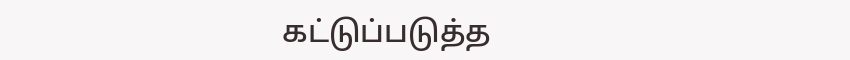கட்டுப்படுத்த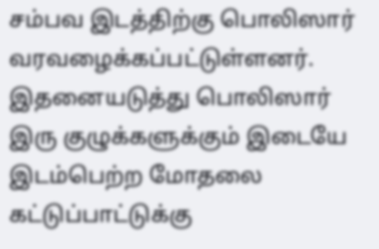சம்பவ இடத்திற்கு பொலிஸார் வரவழைக்கப்பட்டுள்ளனர்.
இதனையடுத்து பொலிஸார் இரு குழுக்களுக்கும் இடையே இடம்பெற்ற மோதலை கட்டுப்பாட்டுக்கு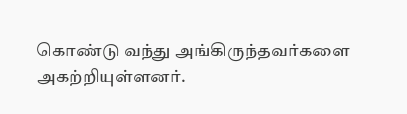கொண்டு வந்து அங்கிருந்தவர்களை அகற்றியுள்ளனர்.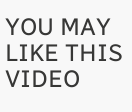YOU MAY LIKE THIS VIDEO